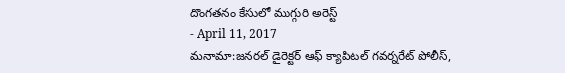దొంగతనం కేసులో ముగ్గురి అరెస్ట్
- April 11, 2017
మనామా:జనరల్ డైరెక్టర్ ఆఫ్ క్యాపిటల్ గవర్నరేట్ పోలీస్,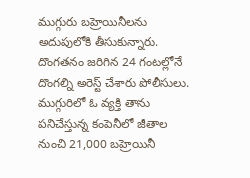ముగ్గురు బహ్రెయినీలను అదుపులోకి తీసుకున్నారు. దొంగతనం జరిగిన 24 గంటల్లోనే దొంగల్ని అరెస్ట్ చేశారు పోలీసులు. ముగ్గురిలో ఓ వ్యక్తి తాను పనిచేస్తున్న కంపెనీలో జీతాల నుంచి 21,000 బహ్రెయినీ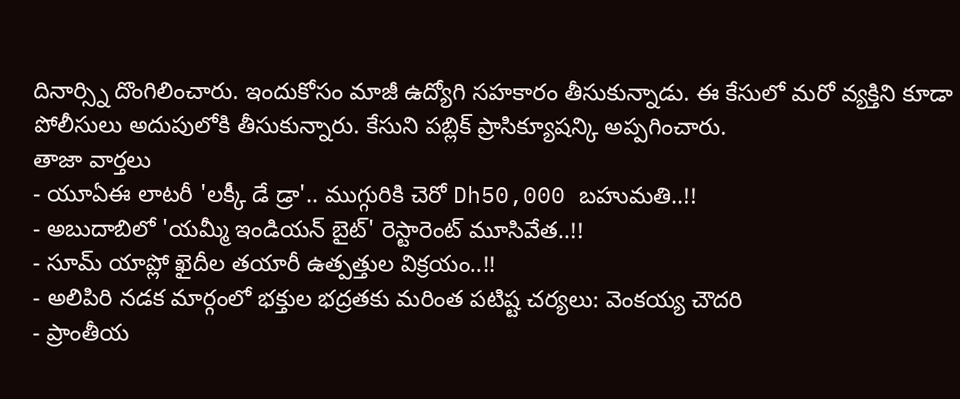దినార్స్ని దొంగిలించారు. ఇందుకోసం మాజీ ఉద్యోగి సహకారం తీసుకున్నాడు. ఈ కేసులో మరో వ్యక్తిని కూడా పోలీసులు అదుపులోకి తీసుకున్నారు. కేసుని పబ్లిక్ ప్రాసిక్యూషన్కి అప్పగించారు.
తాజా వార్తలు
- యూఏఈ లాటరీ 'లక్కీ డే డ్రా'.. ముగ్గురికి చెరో Dh50,000 బహుమతి..!!
- అబుదాబిలో 'యమ్మీ ఇండియన్ బైట్' రెస్టారెంట్ మూసివేత..!!
- సూమ్ యాప్లో ఖైదీల తయారీ ఉత్పత్తుల విక్రయం..!!
- అలిపిరి నడక మార్గంలో భక్తుల భద్రతకు మరింత పటిష్ట చర్యలు: వెంకయ్య చౌదరి
- ప్రాంతీయ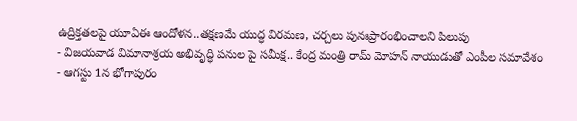ఉద్రిక్తతలపై యూఏఈ ఆందోళన..తక్షణమే యుద్ధ విరమణ, చర్చలు పునఃప్రారంభించాలని పిలుపు
- విజయవాడ విమానాశ్రయ అభివృద్ధి పనుల పై సమీక్ష.. కేంద్ర మంత్రి రామ్ మోహన్ నాయుడుతో ఎంపీల సమావేశం
- ఆగస్టు 1న భోగాపురం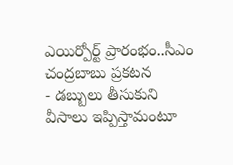ఎయిర్పోర్ట్ ప్రారంభం..సీఎం చంద్రబాబు ప్రకటన
- డబ్బులు తీసుకుని వీసాలు ఇప్పిస్తామంటూ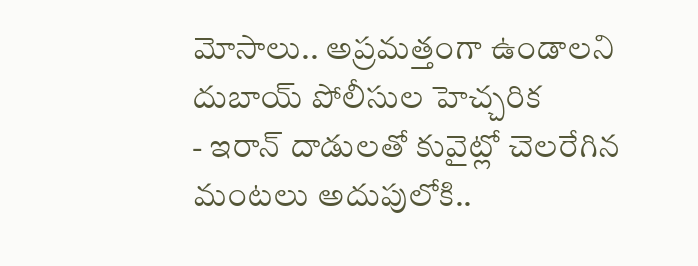మోసాలు.. అప్రమత్తంగా ఉండాలని దుబాయ్ పోలీసుల హెచ్చరిక
- ఇరాన్ దాడులతో కువైట్లో చెలరేగిన మంటలు అదుపులోకి..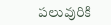పలువురికి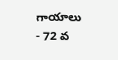గాయాలు
- 72 వ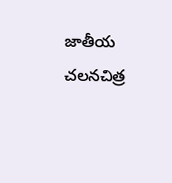జాతీయ చలనచిత్ర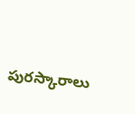పురస్కారాలు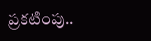ప్రకటింపు..